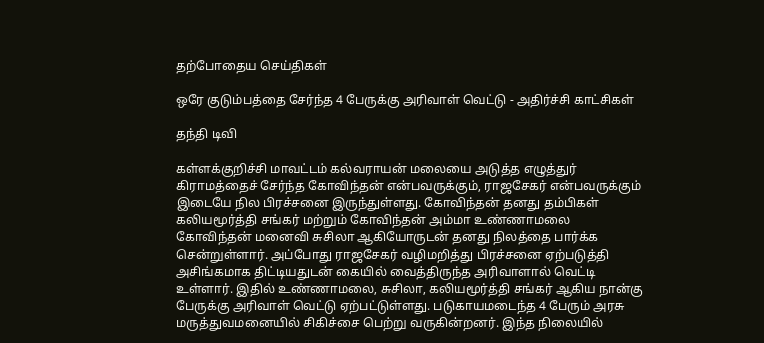தற்போதைய செய்திகள்

ஒரே குடும்பத்தை சேர்ந்த 4 பேருக்கு அரிவாள் வெட்டு - அதிர்ச்சி காட்சிகள்

தந்தி டிவி

கள்ளக்குறிச்சி மாவட்டம் கல்வராயன் மலையை அடுத்த எழுத்துர் கிராமத்தைச் சேர்ந்த கோவிந்தன் என்பவருக்கும், ராஜசேகர் என்பவருக்கும் இடையே நில பிரச்சனை இருந்துள்ளது. கோவிந்தன் தனது தம்பிகள் கலியமூர்த்தி சங்கர் மற்றும் கோவிந்தன் அம்மா உண்ணாமலை கோவிந்தன் மனைவி சுசிலா ஆகியோருடன் தனது நிலத்தை பார்க்க சென்றுள்ளார். அப்போது ராஜசேகர் வழிமறித்து பிரச்சனை ஏற்படுத்தி அசிங்கமாக திட்டியதுடன் கையில் வைத்திருந்த அரிவாளால் வெட்டி உள்ளார். இதில் உண்ணாமலை, சுசிலா, கலியமூர்த்தி சங்கர் ஆகிய நான்கு பேருக்கு அரிவாள் வெட்டு ஏற்பட்டுள்ளது. படுகாயமடைந்த 4 பேரும் அரசு மருத்துவமனையில் சிகிச்சை பெற்று வருகின்றனர். இந்த நிலையில்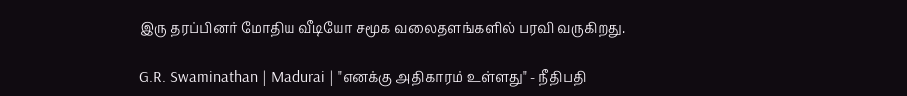இரு தரப்பினர் மோதிய வீடியோ சமூக வலைதளங்களில் பரவி வருகிறது.

G.R. Swaminathan | Madurai | "எனக்கு அதிகாரம் உள்ளது" - நீதிபதி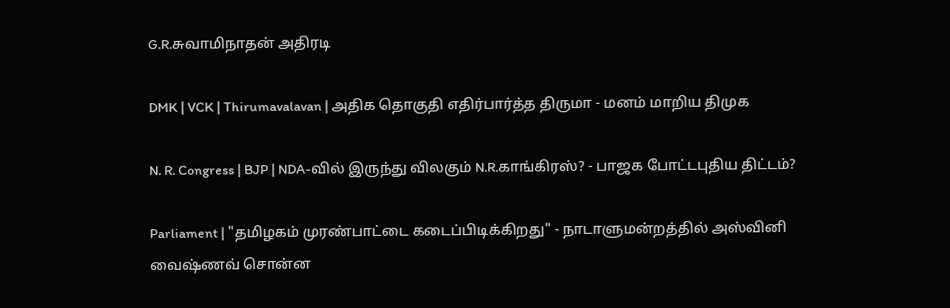G.R.சுவாமிநாதன் அதிரடி

DMK | VCK | Thirumavalavan | அதிக தொகுதி எதிர்பார்த்த திருமா - மனம் மாறிய திமுக

N. R. Congress | BJP | NDA-வில் இருந்து விலகும் N.R.காங்கிரஸ்? - பாஜக போட்டபுதிய திட்டம்?

Parliament | "தமிழகம் முரண்பாட்டை கடைப்பிடிக்கிறது" - நாடாளுமன்றத்தில் அஸ்வினி வைஷ்ணவ் சொன்ன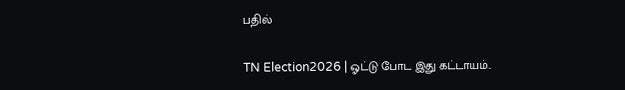பதில்

TN Election2026 | ஓட்டு போட இது கட்டாயம்..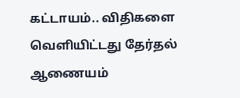கட்டாயம்.. விதிகளை வெளியிட்டது தேர்தல் ஆணையம்